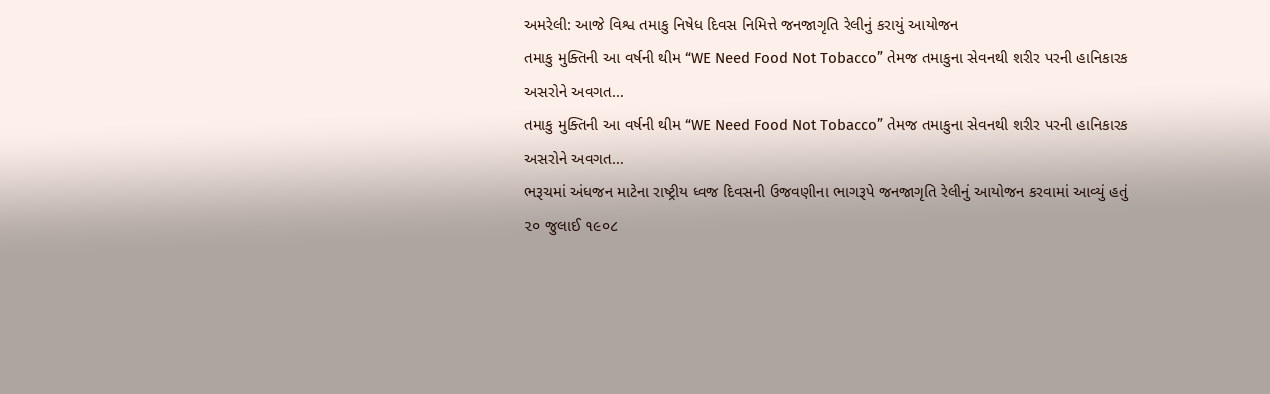અમરેલી: આજે વિશ્વ તમાકુ નિષેધ દિવસ નિમિત્તે જનજાગૃતિ રેલીનું કરાયું આયોજન
તમાકુ મુક્તિની આ વર્ષની થીમ “WE Need Food Not Tobacco” તેમજ તમાકુના સેવનથી શરીર પરની હાનિકારક અસરોને અવગત…
તમાકુ મુક્તિની આ વર્ષની થીમ “WE Need Food Not Tobacco” તેમજ તમાકુના સેવનથી શરીર પરની હાનિકારક અસરોને અવગત…
ભરૂચમાં અંધજન માટેના રાષ્ટ્રીય ધ્વજ દિવસની ઉજવણીના ભાગરૂપે જનજાગૃતિ રેલીનું આયોજન કરવામાં આવ્યું હતું
૨૦ જુલાઈ ૧૯૦૮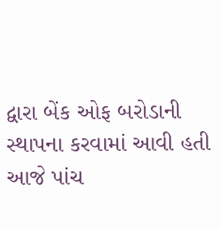દ્વારા બેંક ઓફ બરોડાની સ્થાપના કરવામાં આવી હતી આજે પાંચ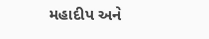મહાદીપ અને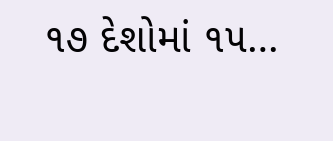૧૭ દેશોમાં ૧૫…